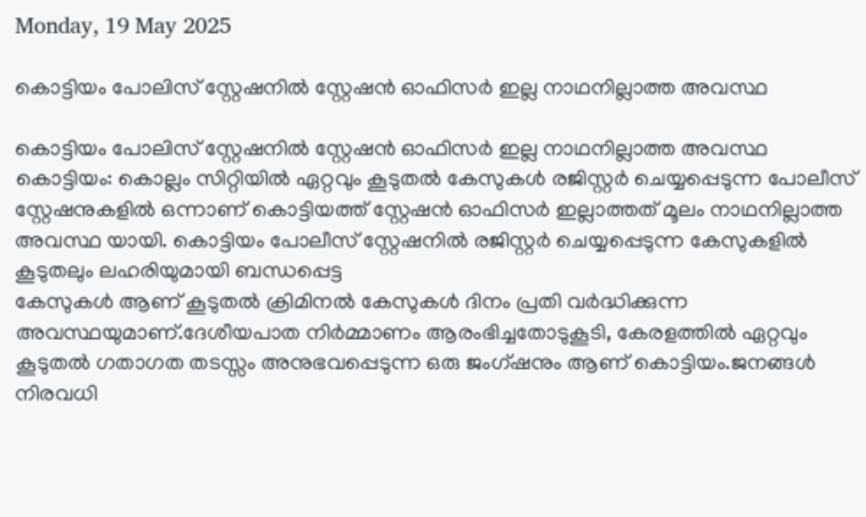Monday, 19 May 2025

കൊട്ടിയം പോലിസ് സ്റ്റേഷനിൽ സ്റ്റേഷൻ ഓഫിസർ ഇല്ല നാഥനില്ലാത്ത അവസ്ഥ

കൊട്ടിയം പോലിസ് സ്റ്റേഷനിൽ സ്റ്റേഷൻ ഓഫിസർ ഇല്ല നാഥനില്ലാത്ത അവസ്ഥ
കൊട്ടിയം: കൊല്ലം സിറ്റിയിൽ ഏറ്റവും കൂടുതൽ കേസുകൾ രജിസ്റ്റർ ചെയ്യപ്പെടുന്ന പോലീസ് സ്റ്റേഷനുകളിൽ ഒന്നാണ് കൊട്ടിയത്ത് സ്റ്റേഷൻ ഓഫിസർ ഇല്ലാത്തത് മൂലം നാഥനില്ലാത്ത അവസ്ഥ യായി. കൊട്ടിയം പോലീസ് സ്റ്റേഷനിൽ രജിസ്റ്റർ ചെയ്യപ്പെടുന്ന കേസുകളിൽ
കൂടുതലും ലഹരിയുമായി ബന്ധപ്പെട്ട
കേസുകൾ ആണ് കൂടുതൽ ക്രിമിനൽ കേസുകൾ ദിനം പ്രതി വർദ്ധിക്കുന്ന അവസ്ഥയുമാണ്.ദേശീയപാത നിർമ്മാണം ആരംഭിച്ചതോടുകൂടി, കേരളത്തിൽ ഏറ്റവും കൂടുതൽ ഗതാഗത തടസ്സം അനുഭവപ്പെടുന്ന ഒരു ജംഗ്ഷനും ആണ് കൊട്ടിയം.ജനങ്ങൾ നിരവധി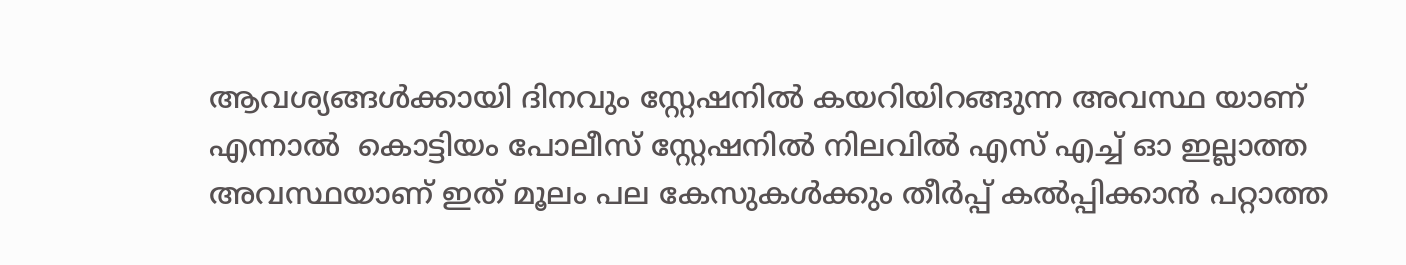ആവശ്യങ്ങൾക്കായി ദിനവും സ്റ്റേഷനിൽ കയറിയിറങ്ങുന്ന അവസ്ഥ യാണ്  എന്നാൽ  കൊട്ടിയം പോലീസ് സ്റ്റേഷനിൽ നിലവിൽ എസ് എച്ച് ഓ ഇല്ലാത്ത അവസ്ഥയാണ് ഇത് മൂലം പല കേസുകൾക്കും തീർപ്പ് കൽപ്പിക്കാൻ പറ്റാത്ത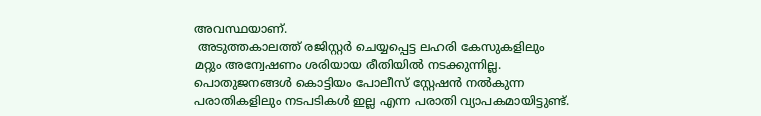അവസ്ഥയാണ്‌.
 അടുത്തകാലത്ത് രജിസ്റ്റർ ചെയ്യപ്പെട്ട ലഹരി കേസുകളിലും മറ്റും അന്വേഷണം ശരിയായ രീതിയിൽ നടക്കുന്നില്ല. പൊതുജനങ്ങൾ കൊട്ടിയം പോലീസ് സ്റ്റേഷൻ നൽകുന്ന പരാതികളിലും നടപടികൾ ഇല്ല എന്ന പരാതി വ്യാപകമായിട്ടുണ്ട്.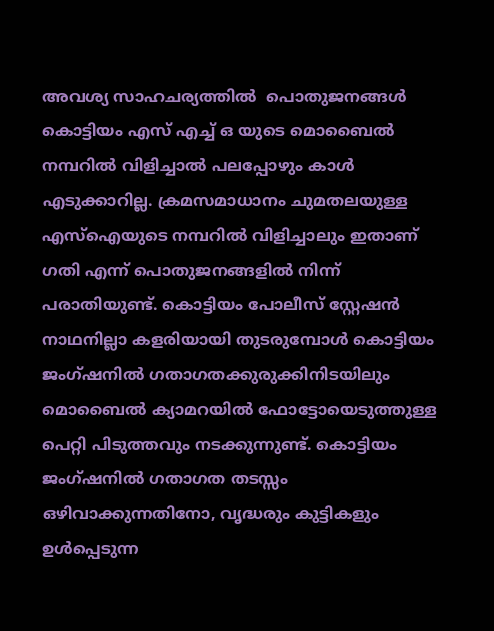അവശ്യ സാഹചര്യത്തിൽ  പൊതുജനങ്ങൾ കൊട്ടിയം എസ് എച്ച് ഒ യുടെ മൊബൈൽ നമ്പറിൽ വിളിച്ചാൽ പലപ്പോഴും കാൾ എടുക്കാറില്ല. ക്രമസമാധാനം ചുമതലയുള്ള എസ്ഐയുടെ നമ്പറിൽ വിളിച്ചാലും ഇതാണ് ഗതി എന്ന് പൊതുജനങ്ങളിൽ നിന്ന് പരാതിയുണ്ട്. കൊട്ടിയം പോലീസ് സ്റ്റേഷൻ നാഥനില്ലാ കളരിയായി തുടരുമ്പോൾ കൊട്ടിയം ജംഗ്ഷനിൽ ഗതാഗതക്കുരുക്കിനിടയിലും മൊബൈൽ ക്യാമറയിൽ ഫോട്ടോയെടുത്തുള്ള പെറ്റി പിടുത്തവും നടക്കുന്നുണ്ട്. കൊട്ടിയം ജംഗ്ഷനിൽ ഗതാഗത തടസ്സം ഒഴിവാക്കുന്നതിനോ, വൃദ്ധരും കുട്ടികളും ഉൾപ്പെടുന്ന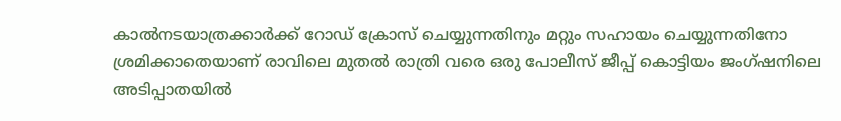കാൽനടയാത്രക്കാർക്ക് റോഡ് ക്രോസ് ചെയ്യുന്നതിനും മറ്റും സഹായം ചെയ്യുന്നതിനോ ശ്രമിക്കാതെയാണ് രാവിലെ മുതൽ രാത്രി വരെ ഒരു പോലീസ് ജീപ്പ് കൊട്ടിയം ജംഗ്ഷനിലെ അടിപ്പാതയിൽ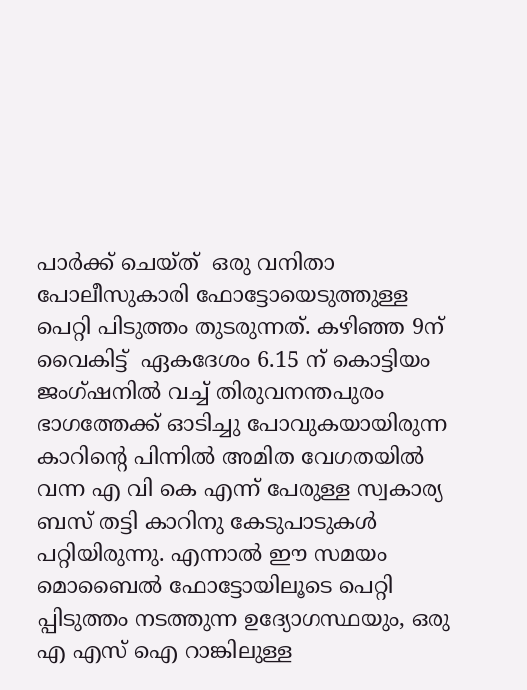പാർക്ക് ചെയ്ത്  ഒരു വനിതാ പോലീസുകാരി ഫോട്ടോയെടുത്തുള്ള പെറ്റി പിടുത്തം തുടരുന്നത്. കഴിഞ്ഞ 9ന് വൈകിട്ട്  ഏകദേശം 6.15 ന് കൊട്ടിയം ജംഗ്ഷനിൽ വച്ച് തിരുവനന്തപുരം ഭാഗത്തേക്ക് ഓടിച്ചു പോവുകയായിരുന്ന കാറിന്റെ പിന്നിൽ അമിത വേഗതയിൽ വന്ന എ വി കെ എന്ന് പേരുള്ള സ്വകാര്യ ബസ് തട്ടി കാറിനു കേടുപാടുകൾ പറ്റിയിരുന്നു. എന്നാൽ ഈ സമയം മൊബൈൽ ഫോട്ടോയിലൂടെ പെറ്റി പ്പിടുത്തം നടത്തുന്ന ഉദ്യോഗസ്ഥയും, ഒരു എ എസ് ഐ റാങ്കിലുള്ള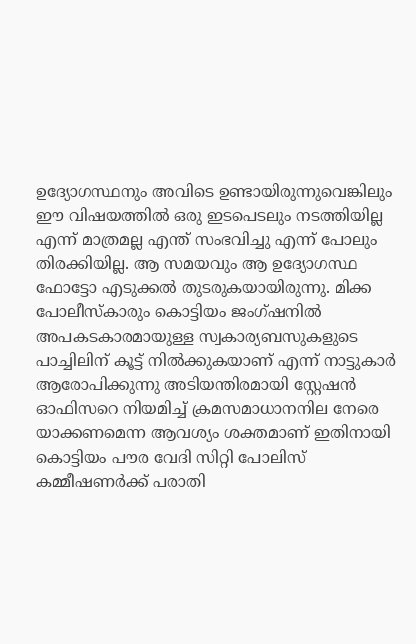ഉദ്യോഗസ്ഥനും അവിടെ ഉണ്ടായിരുന്നുവെങ്കിലും ഈ വിഷയത്തിൽ ഒരു ഇടപെടലും നടത്തിയില്ല എന്ന് മാത്രമല്ല എന്ത് സംഭവിച്ചു എന്ന് പോലും തിരക്കിയില്ല. ആ സമയവും ആ ഉദ്യോഗസ്ഥ ഫോട്ടോ എടുക്കൽ തുടരുകയായിരുന്നു. മിക്ക പോലീസ്‌കാരും കൊട്ടിയം ജംഗ്ഷനിൽ അപകടകാരമായുള്ള സ്വകാര്യബസുകളുടെ പാച്ചിലിന് കൂട്ട് നിൽക്കുകയാണ് എന്ന് നാട്ടുകാർ ആരോപിക്കുന്നു അടിയന്തിരമായി സ്റ്റേഷൻ ഓഫിസറെ നിയമിച്ച് ക്രമസമാധാനനില നേരെ യാക്കണമെന്ന ആവശ്യം ശക്തമാണ് ഇതിനായി കൊട്ടിയം പൗര വേദി സിറ്റി പോലിസ് കമ്മീഷണർക്ക് പരാതി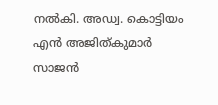നൽകി. അഡ്വ. കൊട്ടിയം എൻ അജിത്കുമാർ   സാജൻ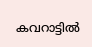കവറാട്ടിൽ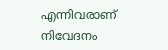എന്നിവരാണ് നിവേദനം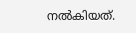നൽകിയത്.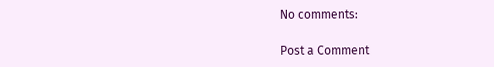No comments:

Post a Comment